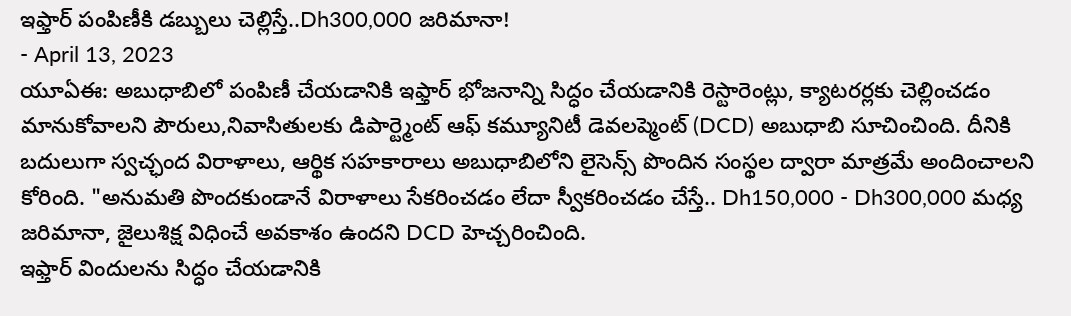ఇఫ్తార్ పంపిణీకి డబ్బులు చెల్లిస్తే..Dh300,000 జరిమానా!
- April 13, 2023
యూఏఈ: అబుధాబిలో పంపిణీ చేయడానికి ఇఫ్తార్ భోజనాన్ని సిద్ధం చేయడానికి రెస్టారెంట్లు, క్యాటరర్లకు చెల్లించడం మానుకోవాలని పౌరులు,నివాసితులకు డిపార్ట్మెంట్ ఆఫ్ కమ్యూనిటీ డెవలప్మెంట్ (DCD) అబుధాబి సూచించింది. దీనికి బదులుగా స్వచ్ఛంద విరాళాలు, ఆర్థిక సహకారాలు అబుధాబిలోని లైసెన్స్ పొందిన సంస్థల ద్వారా మాత్రమే అందించాలని కోరింది. "అనుమతి పొందకుండానే విరాళాలు సేకరించడం లేదా స్వీకరించడం చేస్తే.. Dh150,000 - Dh300,000 మధ్య జరిమానా, జైలుశిక్ష విధించే అవకాశం ఉందని DCD హెచ్చరించింది.
ఇఫ్తార్ విందులను సిద్ధం చేయడానికి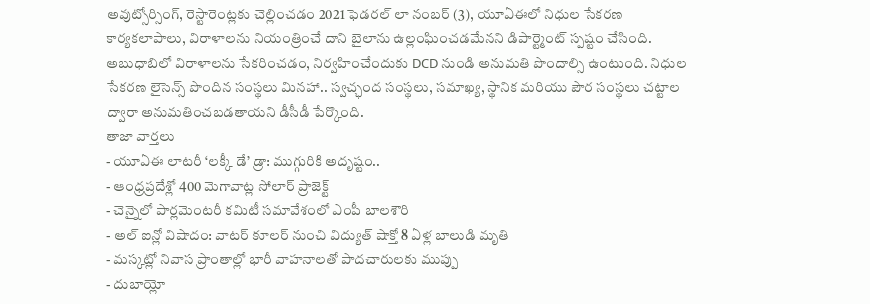అవుట్సోర్సింగ్, రెస్టారెంట్లకు చెల్లించడం 2021 ఫెడరల్ లా నంబర్ (3), యూఏఈలో నిధుల సేకరణ కార్యకలాపాలు, విరాళాలను నియంత్రించే దాని బైలాను ఉల్లంఘించడమేనని డిపార్ట్మెంట్ స్పష్టం చేసింది. అబుధాబిలో విరాళాలను సేకరించడం, నిర్వహించేందుకు DCD నుండి అనుమతి పొందాల్సి ఉంటుంది. నిధుల సేకరణ లైసెన్స్ పొందిన సంస్థలు మినహా.. స్వచ్ఛంద సంస్థలు, సమాఖ్య, స్థానిక మరియు పౌర సంస్థలు చట్టాల ద్వారా అనుమతించబడతాయని డీసీడీ పేర్కొంది.
తాజా వార్తలు
- యూఏఈ లాటరీ ‘లక్కీ డే’ డ్రా: ముగ్గురికి అదృష్టం..
- ఆంధ్రప్రదేశ్లో 400 మెగావాట్ల సోలార్ ప్రాజెక్ట్
- చెన్నైలో పార్లమెంటరీ కమిటీ సమావేశంలో ఎంపీ బాలశౌరి
- అల్ ఐన్లో విషాదం: వాటర్ కూలర్ నుంచి విద్యుత్ షాక్తో 8 ఏళ్ల బాలుడి మృతి
- మస్కట్లో నివాస ప్రాంతాల్లో భారీ వాహనాలతో పాదచారులకు ముప్పు
- దుబాయ్లో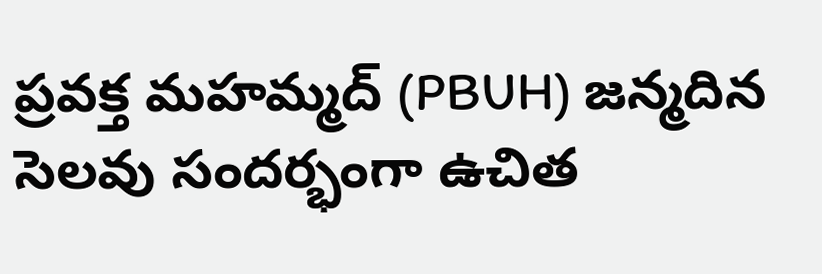ప్రవక్త మహమ్మద్ (PBUH) జన్మదిన సెలవు సందర్భంగా ఉచిత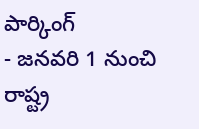పార్కింగ్
- జనవరి 1 నుంచి రాష్ట్ర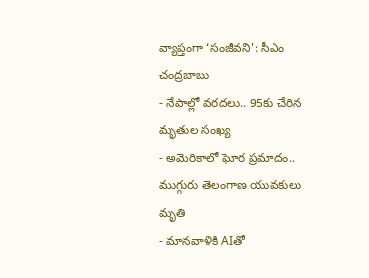వ్యాప్తంగా ‘సంజీవని’: సీఎం చంద్రబాబు
- నేపాల్లో వరదలు.. 95కు చేరిన మృతుల సంఖ్య
- అమెరికాలో ఘోర ప్రమాదం.. ముగ్గురు తెలంగాణ యువకులు మృతి
- మానవాళికి AIతో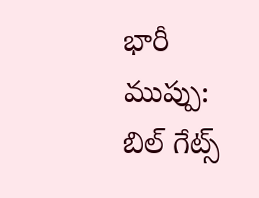భారీ ముప్పు: బిల్ గేట్స్